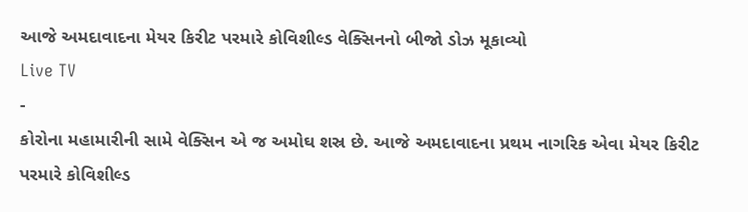આજે અમદાવાદના મેયર કિરીટ પરમારે કોવિશીલ્ડ વેક્સિનનો બીજો ડોઝ મૂકાવ્યો
Live TV
-
કોરોના મહામારીની સામે વેક્સિન એ જ અમોઘ શસ્ર છે. આજે અમદાવાદના પ્રથમ નાગરિક એવા મેયર કિરીટ પરમારે કોવિશીલ્ડ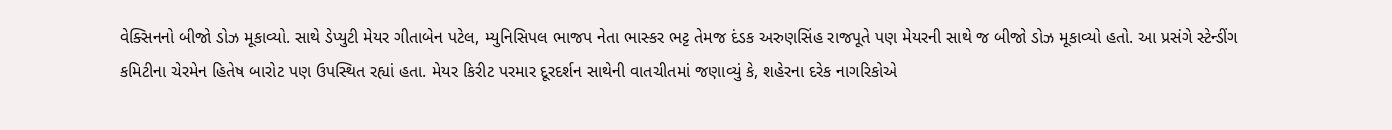વેક્સિનનો બીજો ડોઝ મૂકાવ્યો. સાથે ડેપ્યુટી મેયર ગીતાબેન પટેલ, મ્યુનિસિપલ ભાજપ નેતા ભાસ્કર ભટ્ટ તેમજ દંડક અરુણસિંહ રાજપૂતે પણ મેયરની સાથે જ બીજો ડોઝ મૂકાવ્યો હતો. આ પ્રસંગે સ્ટેન્ડીંગ કમિટીના ચેરમેન હિતેષ બારોટ પણ ઉપસ્થિત રહ્યાં હતા. મેયર કિરીટ પરમાર દૂરદર્શન સાથેની વાતચીતમાં જણાવ્યું કે, શહેરના દરેક નાગરિકોએ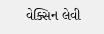વેક્સિન લેવી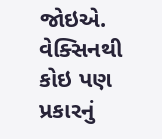જોઇએ. વેક્સિનથી કોઇ પણ પ્રકારનું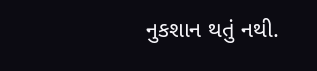નુકશાન થતું નથી.